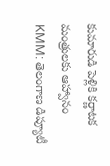కుమారుడి పెళ్లికి కర్ణాటక మంత్రులకు ఆహ్వానం
KMM: తెలంగాణ డిప్యూటీ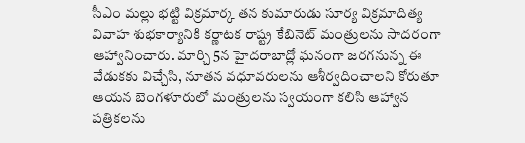సీఎం మల్లు భట్టి విక్రమార్క తన కుమారుడు సూర్య విక్రమాదిత్య వివాహ శుభకార్యానికి కర్ణాటక రాష్ట్ర కేబినెట్ మంత్రులను సాదరంగా ఆహ్వానించారు. మార్చి 5న హైదరాబాద్లో ఘనంగా జరగనున్న ఈ వేడుకకు విచ్చేసి, నూతన వధూవరులను ఆశీర్వదించాలని కోరుతూ ఆయన బెంగళూరులో మంత్రులను స్వయంగా కలిసి ఆహ్వాన పత్రికలను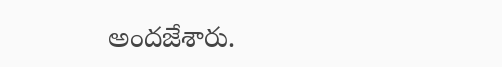అందజేశారు.